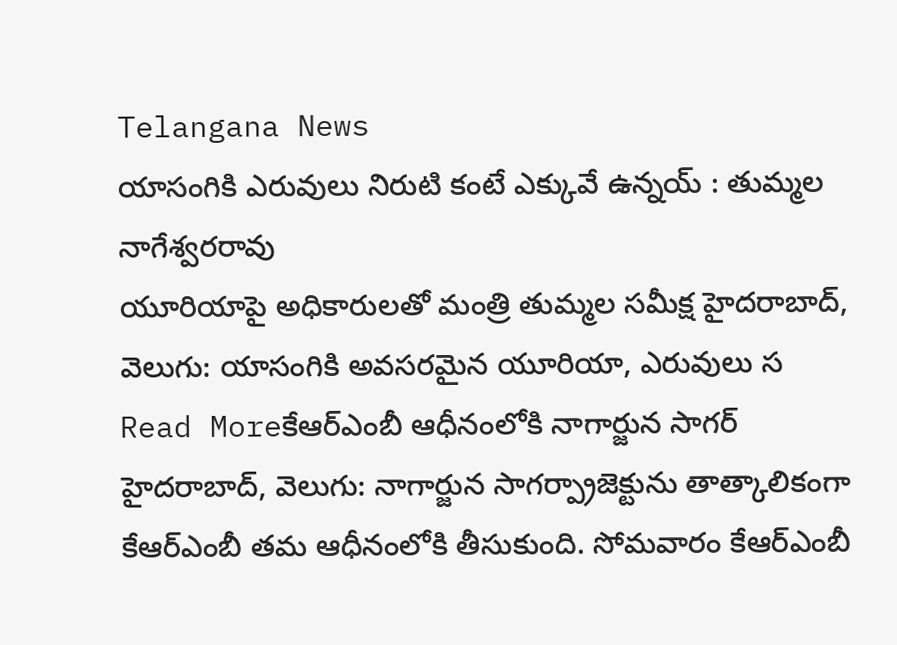Telangana News
యాసంగికి ఎరువులు నిరుటి కంటే ఎక్కువే ఉన్నయ్ : తుమ్మల నాగేశ్వరరావు
యూరియాపై అధికారులతో మంత్రి తుమ్మల సమీక్ష హైదరాబాద్, వెలుగు: యాసంగికి అవసరమైన యూరియా, ఎరువులు స
Read Moreకేఆర్ఎంబీ ఆధీనంలోకి నాగార్జున సాగర్
హైదరాబాద్, వెలుగు: నాగార్జున సాగర్ప్రాజెక్టును తాత్కాలికంగా కేఆర్ఎంబీ తమ ఆధీనంలోకి తీసుకుంది. సోమవారం కేఆర్ఎంబీ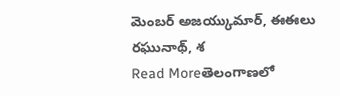మెంబర్ అజయ్కుమార్, ఈఈలు రఘునాథ్, శ
Read Moreతెలంగాణలో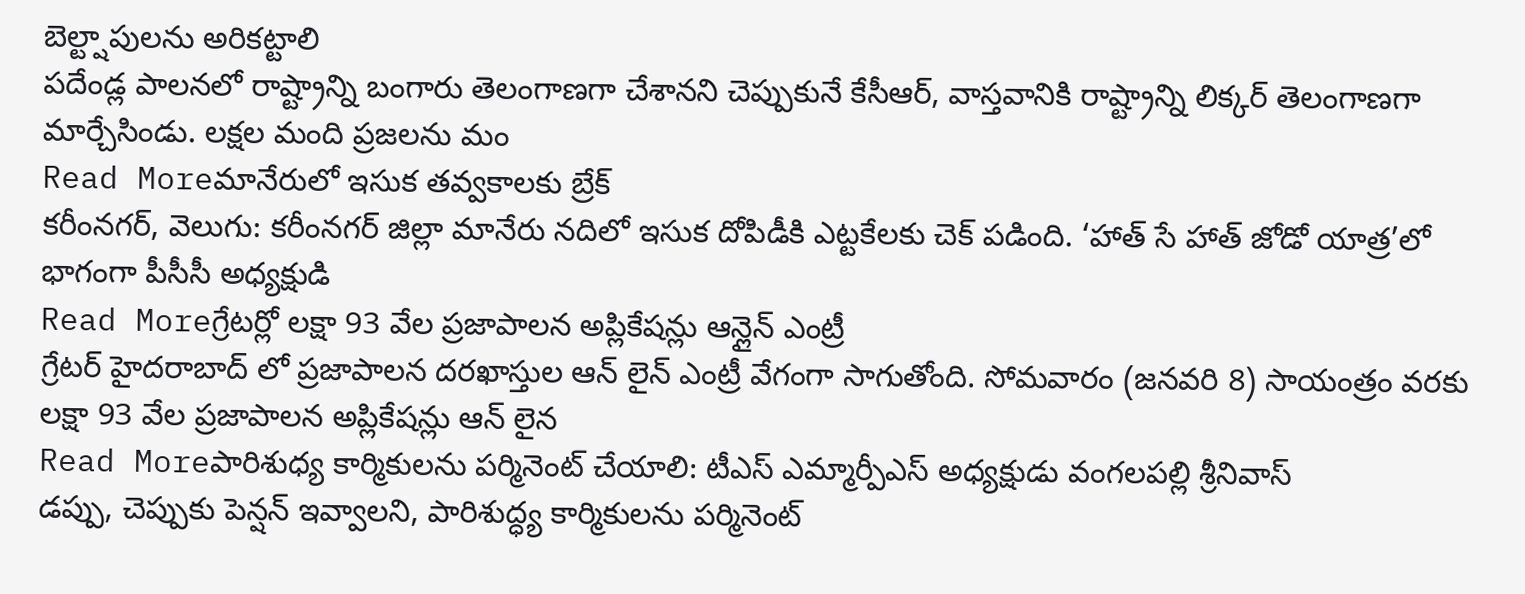బెల్ట్షాపులను అరికట్టాలి
పదేండ్ల పాలనలో రాష్ట్రాన్ని బంగారు తెలంగాణగా చేశానని చెప్పుకునే కేసీఆర్, వాస్తవానికి రాష్ట్రాన్ని లిక్కర్ తెలంగాణగా మార్చేసిండు. లక్షల మంది ప్రజలను మం
Read Moreమానేరులో ఇసుక తవ్వకాలకు బ్రేక్
కరీంనగర్, వెలుగు: కరీంనగర్ జిల్లా మానేరు నదిలో ఇసుక దోపిడీకి ఎట్టకేలకు చెక్ పడింది. ‘హాత్ సే హాత్ జోడో యాత్ర’లో భాగంగా పీసీసీ అధ్యక్షుడి
Read Moreగ్రేటర్లో లక్షా 93 వేల ప్రజాపాలన అప్లికేషన్లు ఆన్లైన్ ఎంట్రీ
గ్రేటర్ హైదరాబాద్ లో ప్రజాపాలన దరఖాస్తుల ఆన్ లైన్ ఎంట్రీ వేగంగా సాగుతోంది. సోమవారం (జనవరి 8) సాయంత్రం వరకు లక్షా 93 వేల ప్రజాపాలన అప్లికేషన్లు ఆన్ లైన
Read Moreపారిశుధ్య కార్మికులను పర్మినెంట్ చేయాలి: టీఎస్ ఎమ్మార్పీఎస్ అధ్యక్షుడు వంగలపల్లి శ్రీనివాస్
డప్పు, చెప్పుకు పెన్షన్ ఇవ్వాలని, పారిశుద్ధ్య కార్మికులను పర్మినెంట్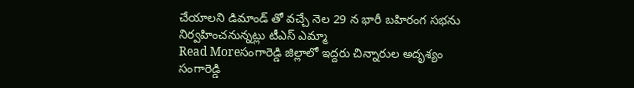చేయాలని డిమాండ్ తో వచ్చే నెల 29 న భారీ బహిరంగ సభను నిర్వహించనున్నట్లు టీఎస్ ఎమ్మా
Read Moreసంగారెడ్డి జిల్లాలో ఇద్దరు చిన్నారుల అదృశ్యం
సంగారెడ్డి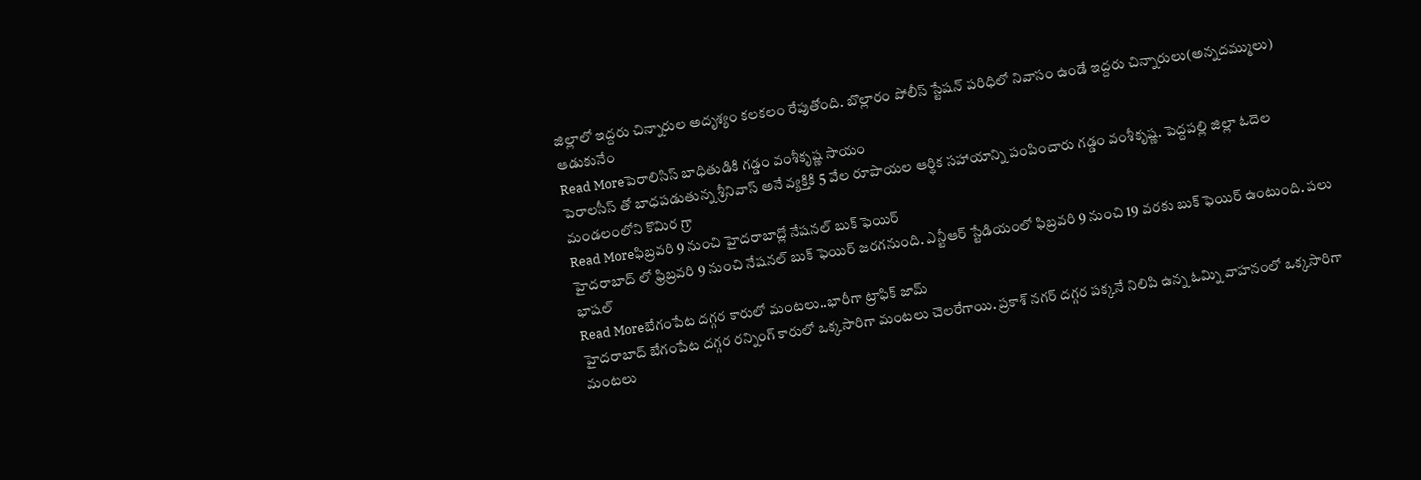జిల్లాలో ఇద్దరు చిన్నారుల అదృశ్యం కలకలం రేపుతోంది. బొల్లారం పోలీస్ స్టేషన్ పరిధిలో నివాసం ఉండే ఇద్దరు చిన్నారులు(అన్నదమ్ములు) ఆడుకునేం
Read Moreపెరాలిసిస్ బాధితుడికి గడ్డం వంశీకృష్ణ సాయం
పెరాలసీస్ తో బాధపడుతున్న శ్రీనివాస్ అనే వ్యక్తికి 5 వేల రూపాయల ఆర్థిక సహాయాన్ని పంపించారు గడ్డం వంశీకృష్ణ. పెద్దపల్లి జిల్లా ఓదెల మండలంలోని కొమిర గ్రా
Read Moreఫిబ్రవరి 9 నుంచి హైదరాబాద్లో నేషనల్ బుక్ ఫెయిర్
హైదరాబాద్ లో ఫ్రిబ్రవరి 9 నుంచి నేషనల్ బుక్ ఫెయిర్ జరగనుంది. ఎన్టీఆర్ స్టేడియంలో ఫిబ్రవరి 9 నుంచి 19 వరకు బుక్ ఫెయిర్ ఉంటుంది. పలు భాషల్
Read Moreబేగంపేట దగ్గర కారులో మంటలు..భారీగా ట్రాఫిక్ జామ్
హైదరాబాద్ బేగంపేట దగ్గర రన్నింగ్ కారులో ఒక్కసారిగా మంటలు చెలరేగాయి. ప్రకాశ్ నగర్ దగ్గర పక్కనే నిలిపి ఉన్న ఓమ్ని వాహనంలో ఒక్కసారిగా మంటలు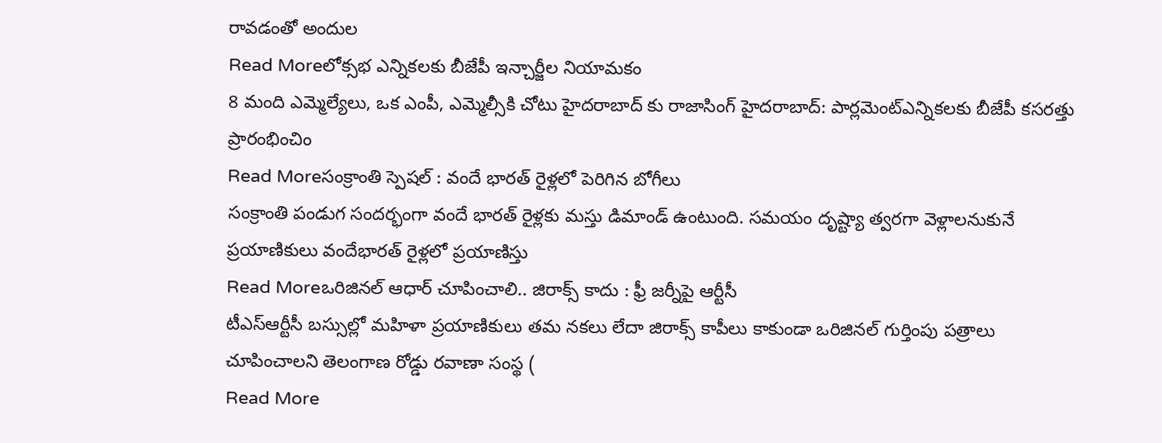రావడంతో అందుల
Read Moreలోక్సభ ఎన్నికలకు బీజేపీ ఇన్చార్జీల నియామకం
8 మంది ఎమ్మెల్యేలు, ఒక ఎంపీ, ఎమ్మెల్సీకి చోటు హైదరాబాద్ కు రాజాసింగ్ హైదరాబాద్: పార్లమెంట్ఎన్నికలకు బీజేపీ కసరత్తు ప్రారంభించిం
Read Moreసంక్రాంతి స్పెషల్ : వందే భారత్ రైళ్లలో పెరిగిన బోగీలు
సంక్రాంతి పండుగ సందర్భంగా వందే భారత్ రైళ్లకు మస్తు డిమాండ్ ఉంటుంది. సమయం దృష్ట్యా త్వరగా వెళ్లాలనుకునే ప్రయాణికులు వందేభారత్ రైళ్లలో ప్రయాణిస్తు
Read Moreఒరిజినల్ ఆధార్ చూపించాలి.. జిరాక్స్ కాదు : ఫ్రీ జర్నీపై ఆర్టీసీ
టీఎస్ఆర్టీసీ బస్సుల్లో మహిళా ప్రయాణికులు తమ నకలు లేదా జిరాక్స్ కాపీలు కాకుండా ఒరిజినల్ గుర్తింపు పత్రాలు చూపించాలని తెలంగాణ రోడ్డు రవాణా సంస్థ (
Read More